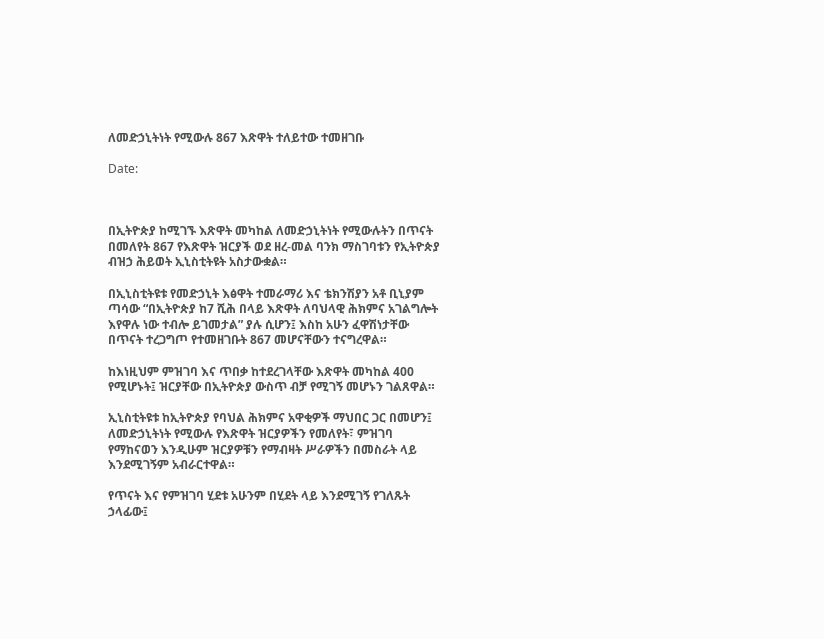ለመድኃኒትነት የሚውሉ 867 እጽዋት ተለይተው ተመዘገቡ

Date:



በኢትዮጵያ ከሚገኙ እጽዋት መካከል ለመድኃኒትነት የሚውሉትን በጥናት በመለየት 867 የእጽዋት ዝርያች ወደ ዘረ-መል ባንክ ማስገባቱን የኢትዮጵያ ብዝኃ ሕይወት ኢኒስቲትዩት አስታውቋል።

በኢኒስቲትዩቱ የመድኃኒት እፅዋት ተመራማሪ እና ቴክንሽያን አቶ ቢኒያም ጣሳው “በኢትዮጵያ ከ7 ሺሕ በላይ እጽዋት ለባህላዊ ሕክምና አገልግሎት እየዋሉ ነው ተብሎ ይገመታል” ያሉ ሲሆን፤ እስከ አሁን ፈዋሽነታቸው በጥናት ተረጋግጦ የተመዘገቡት 867 መሆናቸውን ተናግረዋል።

ከእነዚህም ምዝገባ እና ጥበቃ ከተደረገላቸው እጽዋት መካከል 400 የሚሆኑት፤ ዝርያቸው በኢትዮጵያ ውስጥ ብቻ የሚገኝ መሆኑን ገልጸዋል።

ኢኒስቲትዩቱ ከኢትዮጵያ የባህል ሕክምና አዋቂዎች ማህበር ጋር በመሆን፤ ለመድኃኒትነት የሚውሉ የእጽዋት ዝርያዎችን የመለየት፣ ምዝገባ የማከናወን እንዲሁም ዝርያዎቹን የማብዛት ሥራዎችን በመስራት ላይ እንደሚገኝም አብራርተዋል።

የጥናት እና የምዝገባ ሂደቱ አሁንም በሂደት ላይ እንደሚገኝ የገለጹት ኃላፊው፤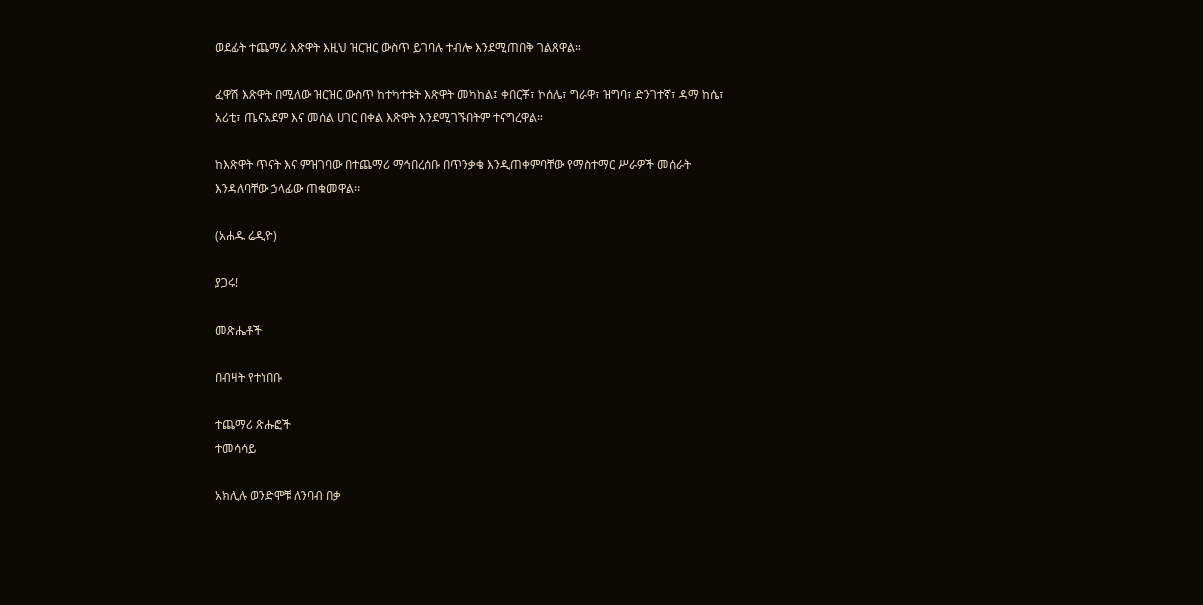ወደፊት ተጨማሪ እጽዋት እዚህ ዝርዝር ውስጥ ይገባሉ ተብሎ እንደሚጠበቅ ገልጸዋል።

ፈዋሽ እጽዋት በሚለው ዝርዝር ውስጥ ከተካተቱት እጽዋት መካከል፤ ቀበርቾ፣ ኮሰሌ፣ ግራዋ፣ ዝግባ፣ ድንገተኛ፣ ዳማ ከሴ፣ አሪቲ፣ ጤናአደም እና መሰል ሀገር በቀል እጽዋት እንደሚገኙበትም ተናግረዋል።

ከእጽዋት ጥናት እና ምዝገባው በተጨማሪ ማኅበረሰቡ በጥንቃቄ እንዲጠቀምባቸው የማስተማር ሥራዎች መሰራት እንዳለባቸው ኃላፊው ጠቁመዋል፡፡

(አሐዱ ሬዲዮ)

ያጋሩ!

መጽሔቶች

በብዛት የተነበቡ

ተጨማሪ ጽሑፎች
ተመሳሳይ

አክሊሉ ወንድሞቹ ለንባብ በቃ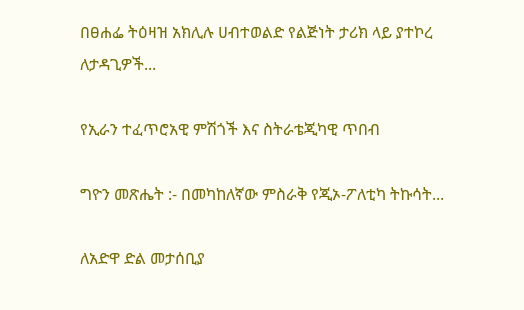በፀሐፌ ትዕዛዝ አክሊሉ ሀብተወልድ የልጅነት ታሪክ ላይ ያተኮረ ለታዳጊዎች...

የኢራን ተፈጥሮአዊ ምሽጎች እና ስትራቴጂካዊ ጥበብ

ግዮን መጽሔት :- በመካከለኛው ምስራቅ የጂኦ-ፖለቲካ ትኩሳት...

ለአድዋ ድል መታሰቢያ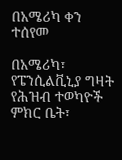በአሜሪካ ቀን ተሰየመ

በአሜሪካ፣ የፔንሲልቪኒያ ግዛት የሕዝብ ተወካዮች ምክር ቤት፣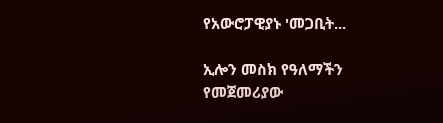የአውሮፓዊያኑ 'መጋቢት...

ኢሎን መስክ የዓለማችን የመጀመሪያው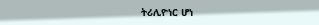ትሪሊዮነር ሆነ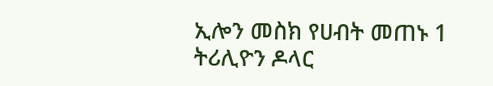ኢሎን መስክ የሀብት መጠኑ 1 ትሪሊዮን ዶላር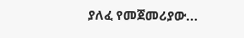ያለፈ የመጀመሪያው...